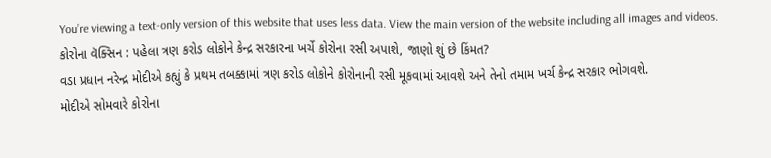You’re viewing a text-only version of this website that uses less data. View the main version of the website including all images and videos.
કોરોના વૅક્સિન : પહેલા ત્રણ કરોડ લોકોને કેન્દ્ર સરકારના ખર્ચે કોરોના રસી અપાશે, જાણો શું છે કિંમત?
વડા પ્રધાન નરેન્દ્ર મોદીએ કહ્યું કે પ્રથમ તબક્કામાં ત્રણ કરોડ લોકોને કોરોનાની રસી મૂકવામાં આવશે અને તેનો તમામ ખર્ચ કેન્દ્ર સરકાર ભોગવશે.
મોદીએ સોમવારે કોરોના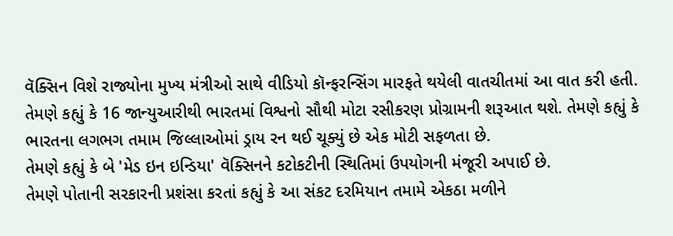વૅક્સિન વિશે રાજ્યોના મુખ્ય મંત્રીઓ સાથે વીડિયો કૉન્ફરન્સિંગ મારફતે થયેલી વાતચીતમાં આ વાત કરી હતી.
તેમણે કહ્યું કે 16 જાન્યુઆરીથી ભારતમાં વિશ્વનો સૌથી મોટા રસીકરણ પ્રોગ્રામની શરૂઆત થશે. તેમણે કહ્યું કે ભારતના લગભગ તમામ જિલ્લાઓમાં ડ્રાય રન થઈ ચૂક્યું છે એક મોટી સફળતા છે.
તેમણે કહ્યું કે બે 'મેડ ઇન ઇન્ડિયા' વૅક્સિનને કટોકટીની સ્થિતિમાં ઉપયોગની મંજૂરી અપાઈ છે.
તેમણે પોતાની સરકારની પ્રશંસા કરતાં કહ્યું કે આ સંકટ દરમિયાન તમામે એકઠા મળીને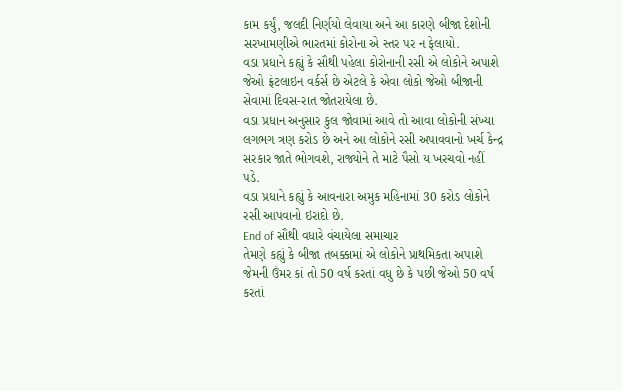કામ કર્યું, જલદી નિર્ણયો લેવાયા અને આ કારણે બીજા દેશોની સરખામણીએ ભારતમાં કોરોના એ સ્તર પર ન ફેલાયો.
વડા પ્રધાને કહ્યું કે સૌથી પહેલા કોરોનાની રસી એ લોકોને અપાશે જેઓ ફ્રંટલાઇન વર્કર્સ છે એટલે કે એવા લોકો જેઓ બીજાની સેવામાં દિવસ-રાત જોતરાયેલા છે.
વડા પ્રધાન અનુસાર કુલ જોવામાં આવે તો આવા લોકોની સંખ્યા લગભગ ત્રણ કરોડ છે અને આ લોકોને રસી અપાવવાનો ખર્ચ કેન્દ્ર સરકાર જાતે ભોગવશે, રાજ્યોને તે માટે પૈસો ય ખરચવો નહીં પડે.
વડા પ્રધાને કહ્યું કે આવનારા અમુક મહિનામાં 30 કરોડ લોકોને રસી આપવાનો ઇરાદો છે.
End of સૌથી વધારે વંચાયેલા સમાચાર
તેમણે કહ્યું કે બીજા તબક્કામાં એ લોકોને પ્રાથમિકતા અપાશે જેમની ઉંમર કાં તો 50 વર્ષ કરતાં વધુ છે કે પછી જેઓ 50 વર્ષ કરતાં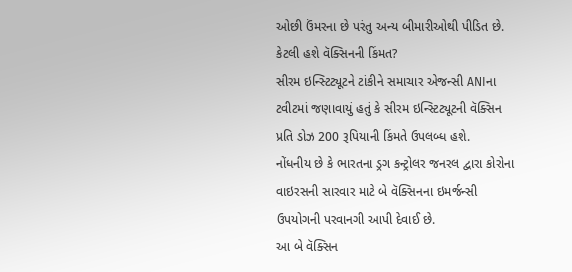ઓછી ઉંમરના છે પરંતુ અન્ય બીમારીઓથી પીડિત છે.
કેટલી હશે વૅક્સિનની કિંમત?
સીરમ ઇન્સ્ટિટ્યૂટને ટાંકીને સમાચાર એજન્સી ANIના ટવીટમાં જણાવાયું હતું કે સીરમ ઇન્સ્ટિટ્યૂટની વૅક્સિન પ્રતિ ડોઝ 200 રૂપિયાની કિંમતે ઉપલબ્ધ હશે.
નોંધનીય છે કે ભારતના ડ્રગ કન્ટ્રોલર જનરલ દ્વારા કોરોના વાઇરસની સારવાર માટે બે વૅક્સિનના ઇમર્જન્સી ઉપયોગની પરવાનગી આપી દેવાઈ છે.
આ બે વૅક્સિન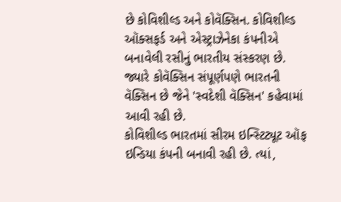છે કોવિશીલ્ડ અને કોવૅક્સિન. કોવિશીલ્ડ ઑક્સફર્ડ અને એસ્ટ્રાઝેનેકા કંપનીએ બનાવેલી રસીનું ભારતીય સંસ્કરણ છે.
જ્યારે કોવૅક્સિન સંપૂર્ણપણે ભારતની વૅક્સિન છે જેને 'સ્વદેશી વૅક્સિન' કહેવામાં આવી રહી છે.
કોવિશીલ્ડ ભારતમાં સીરમ ઇન્સ્ટિટ્યૂટ ઑફ ઇન્ડિયા કંપની બનાવી રહી છે. ત્યાં,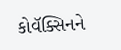કોવૅક્સિનને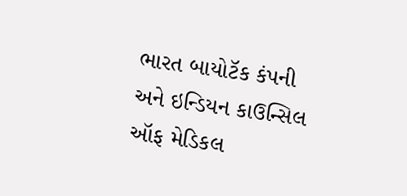ભારત બાયોટૅક કંપની અને ઇન્ડિયન કાઉન્સિલ ઑફ મેડિકલ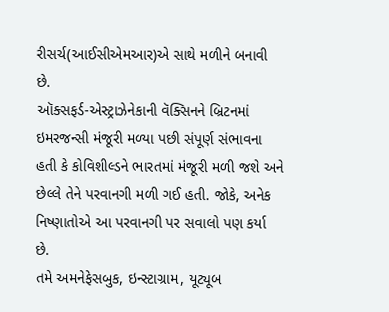રીસર્ચ(આઈસીએમઆર)એ સાથે મળીને બનાવી છે.
ઑક્સફર્ડ-એસ્ટ્રાઝેનેકાની વૅક્સિનને બ્રિટનમાં ઇમરજન્સી મંજૂરી મળ્યા પછી સંપૂર્ણ સંભાવના હતી કે કોવિશીલ્ડને ભારતમાં મંજૂરી મળી જશે અને છેલ્લે તેને પરવાનગી મળી ગઈ હતી. જોકે, અનેક નિષ્ણાતોએ આ પરવાનગી પર સવાલો પણ કર્યા છે.
તમે અમનેફેસબુક, ઇન્સ્ટાગ્રામ, યૂટ્યૂબ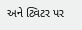અને ટ્વિટર પર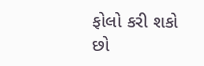ફોલો કરી શકો છો